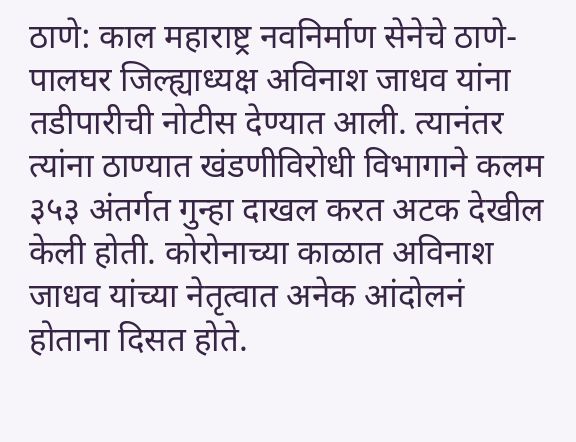ठाणे: काल महाराष्ट्र नवनिर्माण सेनेचे ठाणे-पालघर जिल्ह्याध्यक्ष अविनाश जाधव यांना तडीपारीची नोटीस देण्यात आली. त्यानंतर त्यांना ठाण्यात खंडणीविरोधी विभागाने कलम ३५३ अंतर्गत गुन्हा दाखल करत अटक देखील केली होती. कोरोनाच्या काळात अविनाश जाधव यांच्या नेतृत्वात अनेक आंदोलनं होताना दिसत होते.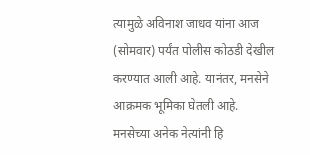त्यामुळे अविनाश जाधव यांना आज (सोमवार) पर्यंत पोलीस कोठडी देखील करण्यात आली आहे. यानंतर, मनसेने आक्रमक भूमिका घेतली आहे.
मनसेच्या अनेक नेत्यांनी हि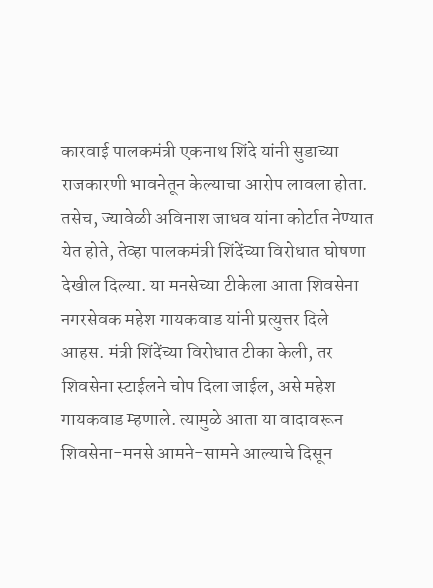कारवाई पालकमंत्री एकनाथ शिंदे यांनी सुडाच्या राजकारणी भावनेतून केल्याचा आरोप लावला होता. तसेच, ज्यावेळी अविनाश जाधव यांना कोर्टात नेण्यात येत होते, तेव्हा पालकमंत्री शिंदेंच्या विरोधात घोषणा देखील दिल्या. या मनसेच्या टीकेला आता शिवसेना नगरसेवक महेश गायकवाड यांनी प्रत्युत्तर दिले आहस. मंत्री शिंदेंच्या विरोधात टीका केली, तर शिवसेना स्टाईलने चोप दिला जाईल, असे महेश गायकवाड म्हणाले. त्यामुळे आता या वादावरून शिवसेना-मनसे आमने-सामने आल्याचे दिसून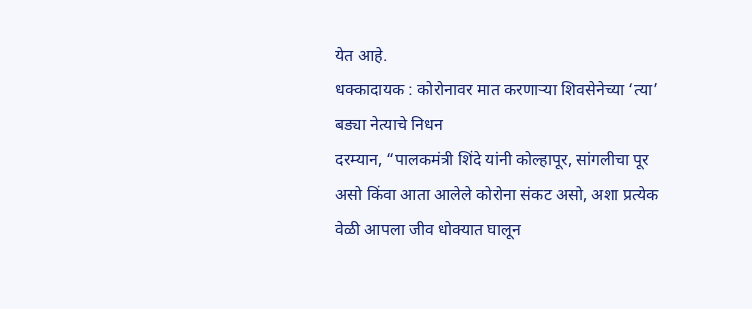येत आहे.
धक्कादायक : कोरोनावर मात करणाऱ्या शिवसेनेच्या ‘त्या’ बड्या नेत्याचे निधन
दरम्यान, “पालकमंत्री शिंदे यांनी कोल्हापूर, सांगलीचा पूर असो किंवा आता आलेले कोरोना संकट असो, अशा प्रत्येक वेळी आपला जीव धोक्यात घालून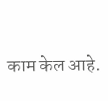काम केल आहे.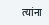त्यांना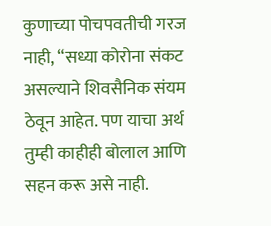कुणाच्या पोचपवतीची गरज नाही, “सध्या कोरोना संकट असल्याने शिवसैनिक संयम ठेवून आहेत. पण याचा अर्थ तुम्ही काहीही बोलाल आणि सहन करू असे नाही.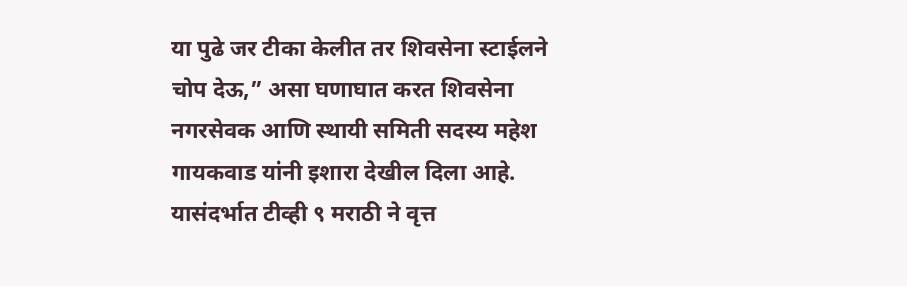या पुढे जर टीका केलीत तर शिवसेना स्टाईलने चोप देऊ,” असा घणाघात करत शिवसेना नगरसेवक आणि स्थायी समिती सदस्य महेश गायकवाड यांनी इशारा देखील दिला आहे. यासंदर्भात टीव्ही ९ मराठी ने वृत्त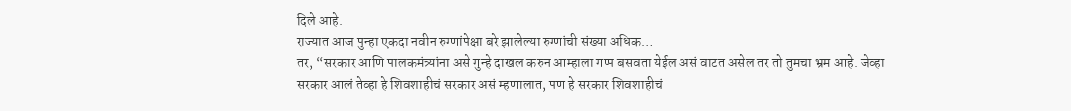दिले आहे.
राज्यात आज पुन्हा एकदा नवीन रुग्णांपेक्षा बरे झालेल्या रुग्णांची संख्या अधिक…
तर, “सरकार आणि पालकमंत्र्यांना असे गुन्हे दाखल करुन आम्हाला गप्प बसवता येईल असं वाटत असेल तर तो तुमचा भ्रम आहे. जेव्हा सरकार आलं तेव्हा हे शिवशाहीचं सरकार असं म्हणालात, पण हे सरकार शिवशाहीचं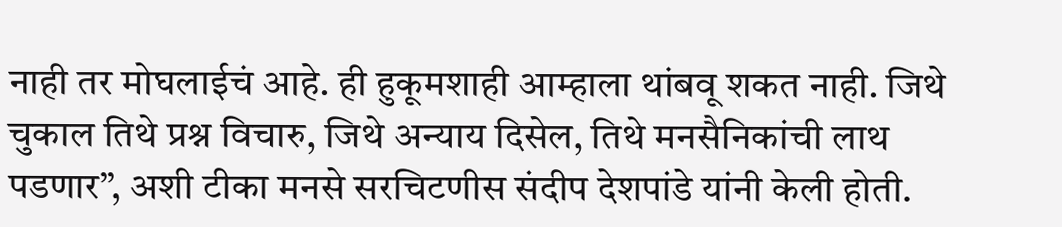नाही तर मोघलाईचं आहे. ही हुकूमशाही आम्हाला थांबवू शकत नाही. जिथे चुकाल तिथे प्रश्न विचारु, जिथे अन्याय दिसेल, तिथे मनसैनिकांची लाथ पडणार”, अशी टीका मनसे सरचिटणीस संदीप देशपांडे यांनी केली होती.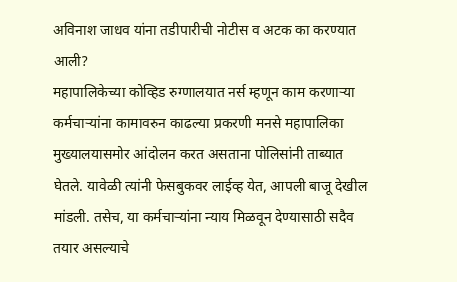अविनाश जाधव यांना तडीपारीची नोटीस व अटक का करण्यात आली?
महापालिकेच्या कोव्हिड रुग्णालयात नर्स म्हणून काम करणाऱ्या कर्मचाऱ्यांना कामावरुन काढल्या प्रकरणी मनसे महापालिका मुख्यालयासमोर आंदोलन करत असताना पोलिसांनी ताब्यात घेतले. यावेळी त्यांनी फेसबुकवर लाईव्ह येत, आपली बाजू देखील मांडली. तसेच, या कर्मचाऱ्यांना न्याय मिळवून देण्यासाठी सदैव तयार असल्याचे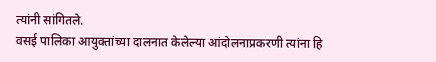त्यांनी सांगितले.
वसई पालिका आयुक्तांच्या दालनात केलेल्या आंदोलनाप्रकरणी त्यांना हि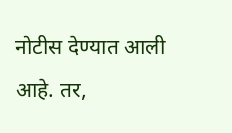नोटीस देण्यात आली आहे. तर,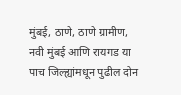मुंबई, ठाणे, ठाणे ग्रामीण, नवी मुंबई आणि रायगड या पाच जिल्ह्यांमधून पुढील दोन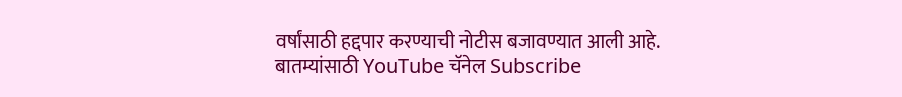वर्षांसाठी हद्दपार करण्याची नोटीस बजावण्यात आली आहे.
बातम्यांसाठी YouTube चॅनेल Subscribe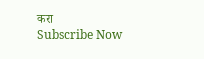करा
Subscribe Now